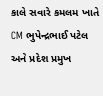કાલે સવારે કમલમ ખાતે CM ભુપેન્દ્રભાઈ પટેલ અને પ્રદેશ પ્રમુખ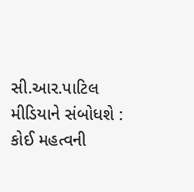સી.આર.પાટિલ મીડિયાને સંબોધશે : કોઈ મહત્વની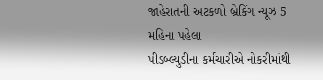જાહેરાતની અટકળો બ્રેકિંગ ન્યૂઝ 5 મહિના પહેલા
પીડબ્લ્યુડીના કર્મચારીએ નોકરીમાંથી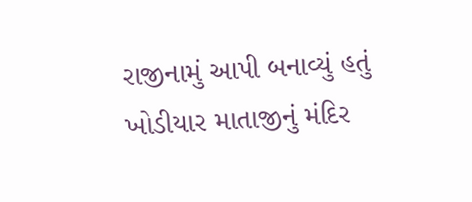રાજીનામું આપી બનાવ્યું હતું ખોડીયાર માતાજીનું મંદિર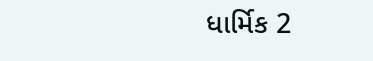ધાર્મિક 2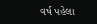વર્ષ પહેલા